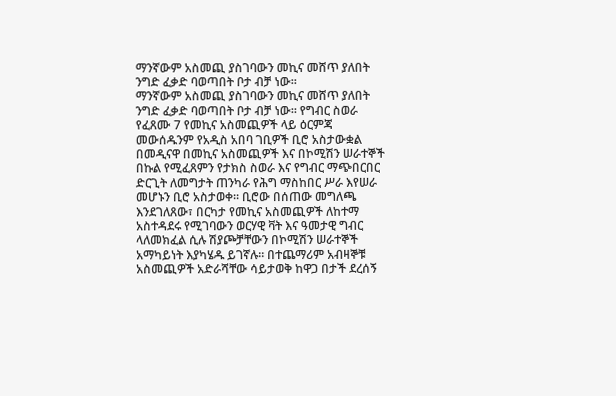ማንኛውም አስመጪ ያስገባውን መኪና መሸጥ ያለበት ንግድ ፈቃድ ባወጣበት ቦታ ብቻ ነው።
ማንኛውም አስመጪ ያስገባውን መኪና መሸጥ ያለበት ንግድ ፈቃድ ባወጣበት ቦታ ብቻ ነው። የግብር ስወራ የፈጸሙ 7 የመኪና አስመጪዎች ላይ ዕርምጃ መውሰዱንም የአዲስ አበባ ገቢዎች ቢሮ አስታውቋል በመዲናዋ በመኪና አስመጪዎች እና በኮሚሽን ሠራተኞች በኩል የሚፈጸምን የታክስ ስወራ እና የግብር ማጭበርበር ድርጊት ለመግታት ጠንካራ የሕግ ማስከበር ሥራ እየሠራ መሆኑን ቢሮ አስታወቀ። ቢሮው በሰጠው መግለጫ እንደገለጸው፣ በርካታ የመኪና አስመጪዎች ለከተማ አስተዳደሩ የሚገባውን ወርሃዊ ቫት እና ዓመታዊ ግብር ላለመክፈል ሲሉ ሽያጮቻቸውን በኮሚሽን ሠራተኞች አማካይነት እያካሄዱ ይገኛሉ። በተጨማሪም አብዛኞቹ አስመጪዎች አድራሻቸው ሳይታወቅ ከዋጋ በታች ደረሰኝ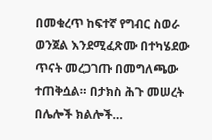በመቁረጥ ከፍተኛ የግብር ስወራ ወንጀል እንደሚፈጽሙ በተካሄደው ጥናት መረጋገጡ በመግለጫው ተጠቅሷል። በታክስ ሕጉ መሠረት በሌሎች ክልሎች…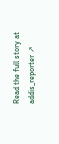Read the full story at addis_reporter ↗